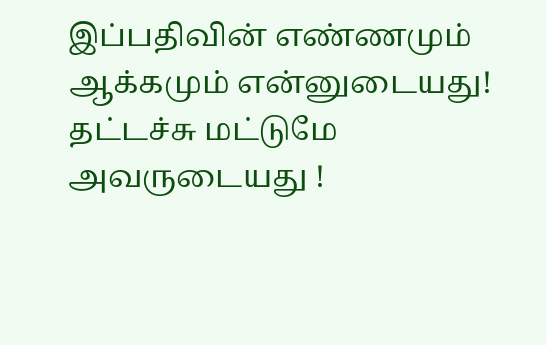இப்பதிவின் எண்ணமும் ஆக்கமும் என்னுடையது! தட்டச்சு மட்டுமே அவருடையது !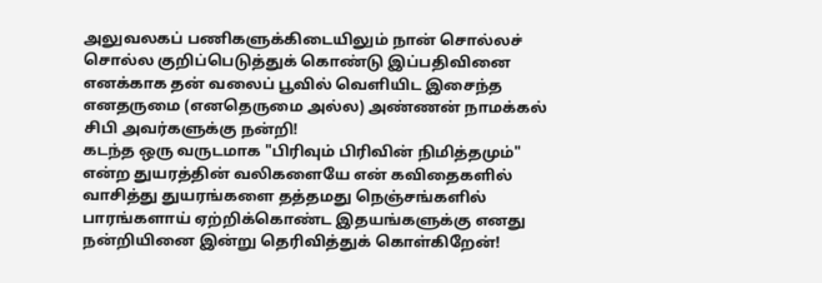அலுவலகப் பணிகளுக்கிடையிலும் நான் சொல்லச் சொல்ல குறிப்பெடுத்துக் கொண்டு இப்பதிவினை எனக்காக தன் வலைப் பூவில் வெளியிட இசைந்த எனதருமை (எனதெருமை அல்ல) அண்ணன் நாமக்கல் சிபி அவர்களுக்கு நன்றி!
கடந்த ஒரு வருடமாக "பிரிவும் பிரிவின் நிமித்தமும்" என்ற துயரத்தின் வலிகளையே என் கவிதைகளில் வாசித்து துயரங்களை தத்தமது நெஞ்சங்களில் பாரங்களாய் ஏற்றிக்கொண்ட இதயங்களுக்கு எனது நன்றியினை இன்று தெரிவித்துக் கொள்கிறேன்!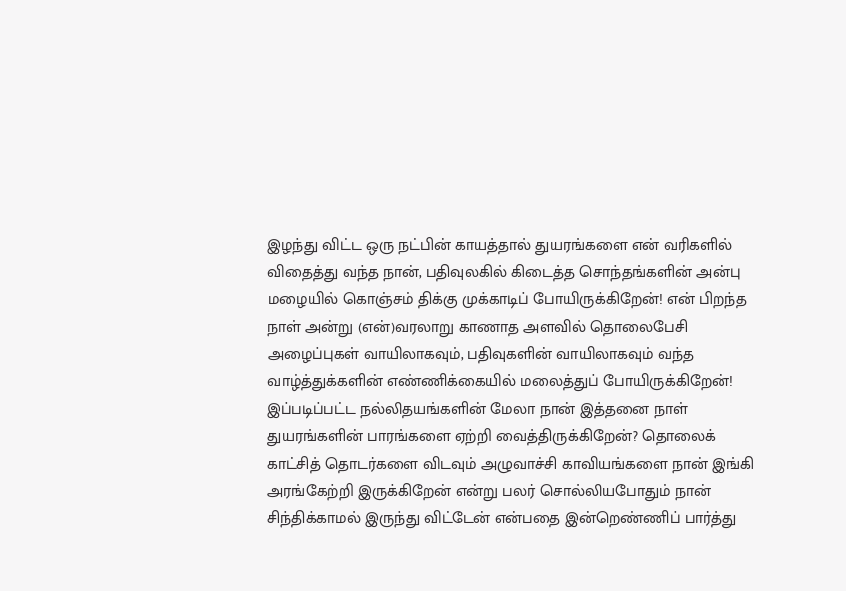இழந்து விட்ட ஒரு நட்பின் காயத்தால் துயரங்களை என் வரிகளில் விதைத்து வந்த நான், பதிவுலகில் கிடைத்த சொந்தங்களின் அன்பு மழையில் கொஞ்சம் திக்கு முக்காடிப் போயிருக்கிறேன்! என் பிறந்த நாள் அன்று (என்)வரலாறு காணாத அளவில் தொலைபேசி அழைப்புகள் வாயிலாகவும், பதிவுகளின் வாயிலாகவும் வந்த வாழ்த்துக்களின் எண்ணிக்கையில் மலைத்துப் போயிருக்கிறேன்!
இப்படிப்பட்ட நல்லிதயங்களின் மேலா நான் இத்தனை நாள் துயரங்களின் பாரங்களை ஏற்றி வைத்திருக்கிறேன்? தொலைக் காட்சித் தொடர்களை விடவும் அழுவாச்சி காவியங்களை நான் இங்கி அரங்கேற்றி இருக்கிறேன் என்று பலர் சொல்லியபோதும் நான் சிந்திக்காமல் இருந்து விட்டேன் என்பதை இன்றெண்ணிப் பார்த்து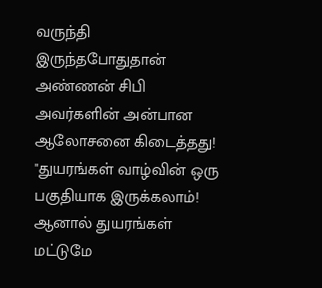வருந்தி இருந்தபோதுதான் அண்ணன் சிபி அவர்களின் அன்பான ஆலோசனை கிடைத்தது!
"துயரங்கள் வாழ்வின் ஒரு பகுதியாக இருக்கலாம்! ஆனால் துயரங்கள் மட்டுமே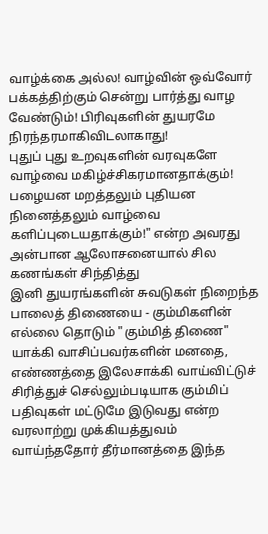வாழ்க்கை அல்ல! வாழ்வின் ஒவ்வோர் பக்கத்திற்கும் சென்று பார்த்து வாழ வேண்டும்! பிரிவுகளின் துயரமே நிரந்தரமாகிவிடலாகாது!
புதுப் புது உறவுகளின் வரவுகளே வாழ்வை மகிழ்ச்சிகரமானதாக்கும்!
பழையன மறத்தலும் புதியன நினைத்தலும் வாழ்வை களிப்புடையதாக்கும்!" என்ற அவரது அன்பான ஆலோசனையால் சில கணங்கள் சிந்தித்து
இனி துயரங்களின் சுவடுகள் நிறைந்த பாலைத் திணையை - கும்மிகளின் எல்லை தொடும் "கும்மித் திணை" யாக்கி வாசிப்பவர்களின் மனதை, எண்ணத்தை இலேசாக்கி வாய்விட்டுச் சிரித்துச் செல்லும்படியாக கும்மிப் பதிவுகள் மட்டுமே இடுவது என்ற வரலாற்று முக்கியத்துவம் வாய்ந்ததோர் தீர்மானத்தை இந்த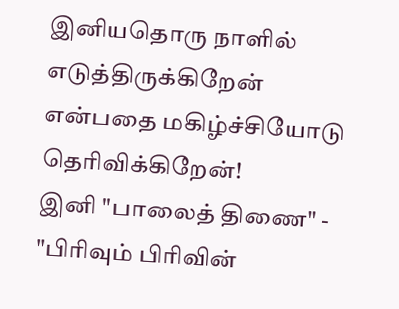இனியதொரு நாளில் எடுத்திருக்கிறேன் என்பதை மகிழ்ச்சியோடு தெரிவிக்கிறேன்!
இனி "பாலைத் திணை" - "பிரிவும் பிரிவின்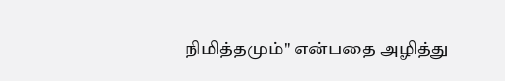நிமித்தமும்" என்பதை அழித்து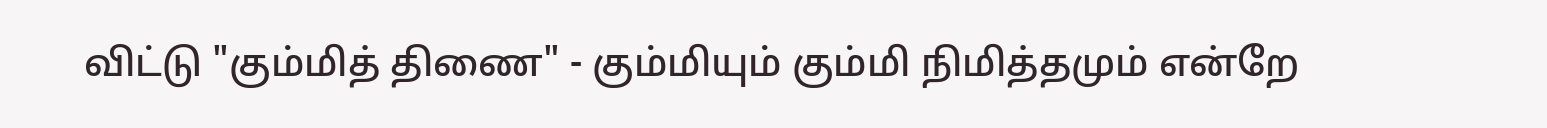விட்டு "கும்மித் திணை" - கும்மியும் கும்மி நிமித்தமும் என்றே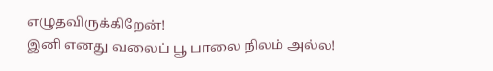எழுதவிருக்கிறேன்!
இனி எனது வலைப் பூ பாலை நிலம் அல்ல!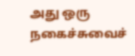அது ஒரு நகைச்சுவைச்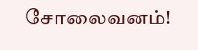சோலைவனம்!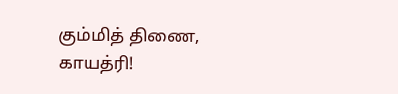கும்மித் திணை,
காயத்ரி!